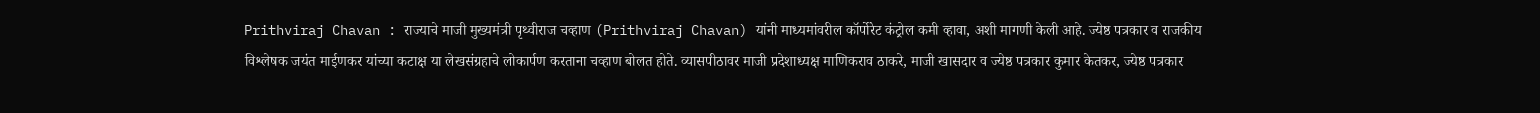Prithviraj Chavan : राज्याचे माजी मुख्यमंत्री पृथ्वीराज चव्हाण (Prithviraj Chavan) यांनी माध्यमांवरील कॉर्पोरेट कंट्रोल कमी व्हावा, अशी मागणी केली आहे. ज्येष्ठ पत्रकार व राजकीय विश्लेषक जयंत माईणकर यांच्या कटाक्ष या लेखसंग्रहाचे लोकार्पण करताना चव्हाण बोलत होते. व्यासपीठावर माजी प्रदेशाध्यक्ष माणिकराव ठाकरे, माजी खासदार व ज्येष्ठ पत्रकार कुमार केतकर, ज्येष्ठ पत्रकार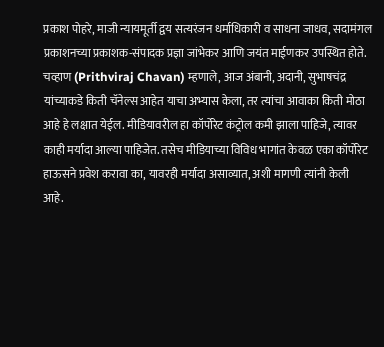प्रकाश पोहरे, माजी न्यायमूर्ती द्वय सत्यरंजन धर्माधिकारी व साधना जाधव, सदामंगल प्रकाशनच्या प्रकाशक-संपादक प्रज्ञा जांभेकर आणि जयंत माईणकर उपस्थित होते. चव्हाण (Prithviraj Chavan) म्हणाले, आज अंबानी, अदानी, सुभाषचंद्र यांच्याकडे किती चॅनेल्स आहेत याचा अभ्यास केला, तर त्यांचा आवाका किती मोठा आहे हे लक्षात येईल. मीडियावरील हा कॉर्पोरेट कंट्रोल कमी झाला पाहिजे, त्यावर काही मर्यादा आल्या पाहिजेत. तसेच मीडियाच्या विविध भागांत केवळ एका कॉर्पोरेट हाऊसने प्रवेश करावा का, यावरही मर्यादा असाव्यात, अशी मागणी त्यांनी केली आहे.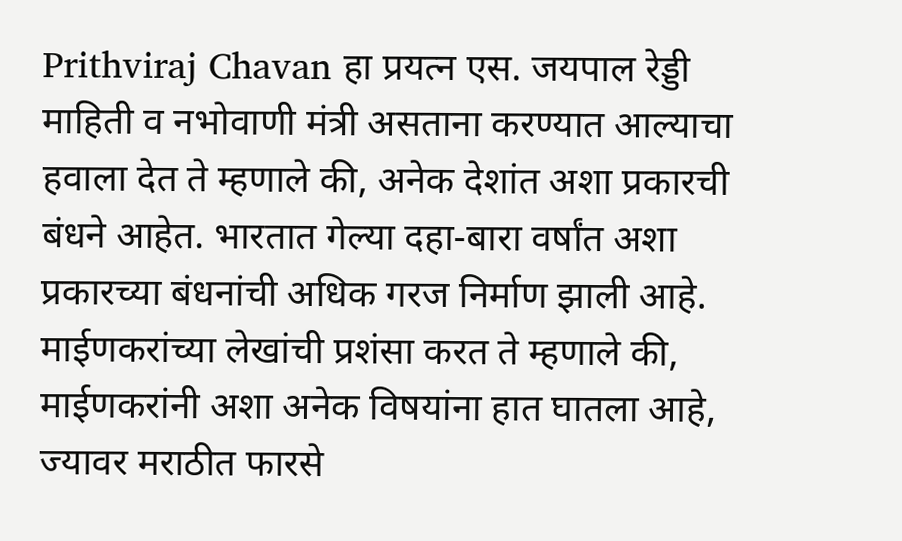Prithviraj Chavan हा प्रयत्न एस. जयपाल रेड्डी माहिती व नभोवाणी मंत्री असताना करण्यात आल्याचा हवाला देत ते म्हणाले की, अनेक देशांत अशा प्रकारची बंधने आहेत. भारतात गेल्या दहा-बारा वर्षांत अशा प्रकारच्या बंधनांची अधिक गरज निर्माण झाली आहे. माईणकरांच्या लेखांची प्रशंसा करत ते म्हणाले की, माईणकरांनी अशा अनेक विषयांना हात घातला आहे, ज्यावर मराठीत फारसे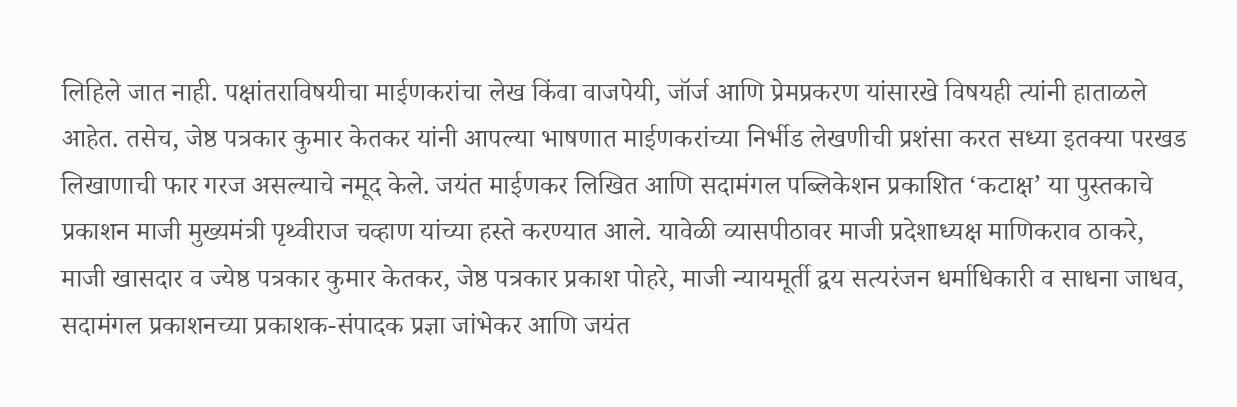लिहिले जात नाही. पक्षांतराविषयीचा माईणकरांचा लेख किंवा वाजपेयी, जॉर्ज आणि प्रेमप्रकरण यांसारखे विषयही त्यांनी हाताळले आहेत. तसेच, जेष्ठ पत्रकार कुमार केतकर यांनी आपल्या भाषणात माईणकरांच्या निर्भीड लेखणीची प्रशंसा करत सध्या इतक्या परखड लिखाणाची फार गरज असल्याचे नमूद केले. जयंत माईणकर लिखित आणि सदामंगल पब्लिकेशन प्रकाशित ‘कटाक्ष’ या पुस्तकाचे प्रकाशन माजी मुख्यमंत्री पृथ्वीराज चव्हाण यांच्या हस्ते करण्यात आले. यावेळी व्यासपीठावर माजी प्रदेशाध्यक्ष माणिकराव ठाकरे, माजी खासदार व ज्येष्ठ पत्रकार कुमार केतकर, जेष्ठ पत्रकार प्रकाश पोहरे, माजी न्यायमूर्ती द्वय सत्यरंजन धर्माधिकारी व साधना जाधव, सदामंगल प्रकाशनच्या प्रकाशक-संपादक प्रज्ञा जांभेकर आणि जयंत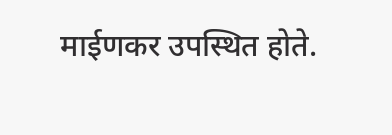माईणकर उपस्थित होते.